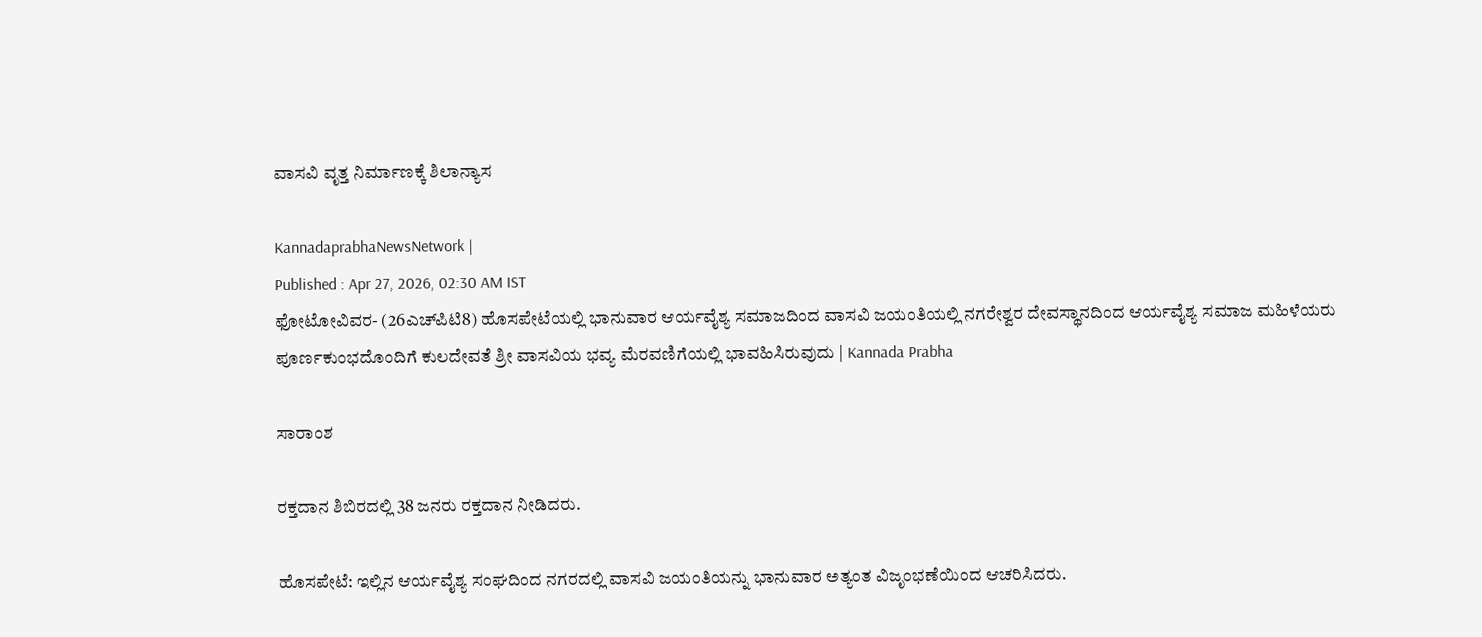ವಾಸವಿ ವೃತ್ತ ನಿರ್ಮಾಣಕ್ಕೆ ಶಿಲಾನ್ಯಾಸ

KannadaprabhaNewsNetwork |
Published : Apr 27, 2026, 02:30 AM IST
ಫೋಟೋವಿವರ- (26ಎಚ್‌ಪಿಟಿ8) ಹೊಸಪೇಟೆಯಲ್ಲಿ ಭಾನುವಾರ ಆರ್ಯವೈಶ್ಯ ಸಮಾಜದಿಂದ ವಾಸವಿ ಜಯಂತಿಯಲ್ಲಿ ನಗರೇಶ್ವರ ದೇವಸ್ಥಾನದಿಂದ ಆರ್ಯವೈಶ್ಯ ಸಮಾಜ ಮಹಿಳೆಯರು ಪೂರ್ಣಕುಂಭದೊಂದಿಗೆ ಕುಲದೇವತೆ ಶ್ರೀ ವಾಸವಿಯ ಭವ್ಯ ಮೆರವಣಿಗೆಯಲ್ಲಿ ಭಾವಹಿಸಿರುವುದು | Kannada Prabha

ಸಾರಾಂಶ

ರಕ್ತದಾನ ಶಿಬಿರದಲ್ಲಿ 38 ಜನರು ರಕ್ತದಾನ ನೀಡಿದರು.

ಹೊಸಪೇಟೆ: ಇಲ್ಲಿನ ಆರ್ಯವೈಶ್ಯ ಸಂಘದಿಂದ ನಗರದಲ್ಲಿ ವಾಸವಿ ಜಯಂತಿಯನ್ನು ಭಾನುವಾರ ಅತ್ಯಂತ ವಿಜೃಂಭಣೆಯಿಂದ ಆಚರಿಸಿದರು.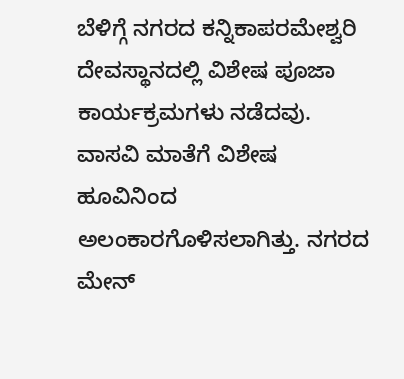ಬೆಳಿಗ್ಗೆ ನಗರದ ಕನ್ನಿಕಾಪರಮೇಶ್ವರಿ ದೇವಸ್ಥಾನದಲ್ಲಿ ವಿಶೇಷ ಪೂಜಾ ಕಾರ್ಯಕ್ರಮಗಳು ನಡೆದವು. ವಾಸವಿ ಮಾತೆಗೆ ವಿಶೇಷ ಹೂವಿನಿಂದ ಅಲಂಕಾರಗೊಳಿಸಲಾಗಿತ್ತು. ನಗರದ ಮೇನ್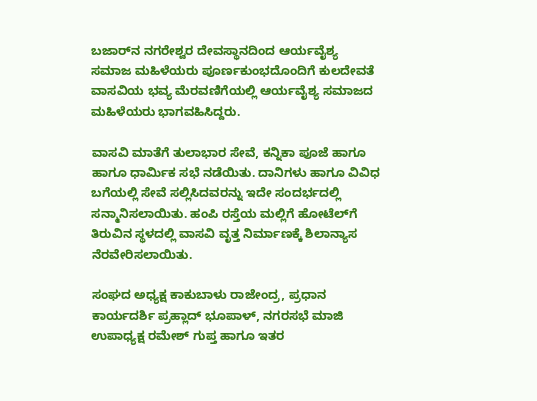ಬಜಾರ್‌ನ ನಗರೇಶ್ವರ ದೇವಸ್ಥಾನದಿಂದ ಆರ್ಯವೈಶ್ಯ ಸಮಾಜ ಮಹಿಳೆಯರು ಪೂರ್ಣಕುಂಭದೊಂದಿಗೆ ಕುಲದೇವತೆ ವಾಸವಿಯ ಭವ್ಯ ಮೆರವಣಿಗೆಯಲ್ಲಿ ಆರ್ಯವೈಶ್ಯ ಸಮಾಜದ ಮಹಿಳೆಯರು ಭಾಗವಹಿಸಿದ್ದರು.

ವಾಸವಿ ಮಾತೆಗೆ ತುಲಾಭಾರ ಸೇವೆ, ಕನ್ನಿಕಾ ಪೂಜೆ ಹಾಗೂ ಹಾಗೂ ಧಾರ್ಮಿಕ ಸಭೆ ನಡೆಯಿತು. ದಾನಿಗಳು ಹಾಗೂ ವಿವಿಧ ಬಗೆಯಲ್ಲಿ ಸೇವೆ ಸಲ್ಲಿಸಿದವರನ್ನು ಇದೇ ಸಂದರ್ಭದಲ್ಲಿ ಸನ್ಮಾನಿಸಲಾಯಿತು. ಹಂಪಿ ರಸ್ತೆಯ ಮಲ್ಲಿಗೆ ಹೋಟೆಲ್‌ಗೆ ತಿರುವಿನ ಸ್ಥಳದಲ್ಲಿ ವಾಸವಿ ವೃತ್ತ ನಿರ್ಮಾಣಕ್ಕೆ ಶಿಲಾನ್ಯಾಸ ನೆರವೇರಿಸಲಾಯಿತು.

ಸಂಘದ ಅಧ್ಯಕ್ಷ ಕಾಕುಬಾಳು ರಾಜೇಂದ್ರ, ಪ್ರಧಾನ ಕಾರ್ಯದರ್ಶಿ ಪ್ರಹ್ಲಾದ್ ಭೂಪಾಳ್‌, ನಗರಸಭೆ ಮಾಜಿ ಉಪಾಧ್ಯಕ್ಷ ರಮೇಶ್ ಗುಪ್ತ ಹಾಗೂ ಇತರ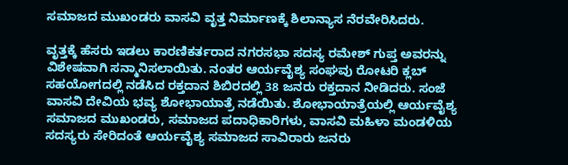ಸಮಾಜದ ಮುಖಂಡರು ವಾಸವಿ ವೃತ್ತ ನಿರ್ಮಾಣಕ್ಕೆ ಶಿಲಾನ್ಯಾಸ ನೆರವೇರಿಸಿದರು.

ವೃತ್ತಕ್ಕೆ ಹೆಸರು ಇಡಲು ಕಾರಣಿಕರ್ತರಾದ ನಗರಸಭಾ ಸದಸ್ಯ ರಮೇಶ್ ಗುಪ್ತ ಅವರನ್ನು ವಿಶೇಷವಾಗಿ ಸನ್ಮಾನಿಸಲಾಯಿತು. ನಂತರ ಆರ್ಯವೈಶ್ಯ ಸಂಘವು ರೋಟರಿ ಕ್ಲಬ್ ಸಹಯೋಗದಲ್ಲಿ ನಡೆಸಿದ ರಕ್ತದಾನ ಶಿಬಿರದಲ್ಲಿ 38 ಜನರು ರಕ್ತದಾನ ನೀಡಿದರು. ಸಂಜೆ ವಾಸವಿ ದೇವಿಯ ಭವ್ಯ ಶೋಭಾಯಾತ್ರೆ ನಡೆಯಿತು. ಶೋಭಾಯಾತ್ರೆಯಲ್ಲಿ ಆರ್ಯವೈಶ್ಯ ಸಮಾಜದ ಮುಖಂಡರು, ಸಮಾಜದ ಪದಾಧಿಕಾರಿಗಳು, ವಾಸವಿ ಮಹಿಳಾ ಮಂಡಳಿಯ ಸದಸ್ಯರು ಸೇರಿದಂತೆ ಆರ್ಯವೈಶ್ಯ ಸಮಾಜದ ಸಾವಿರಾರು ಜನರು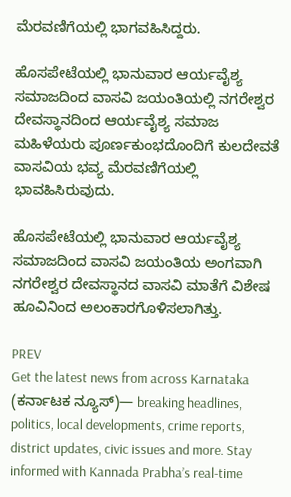ಮೆರವಣಿಗೆಯಲ್ಲಿ ಭಾಗವಹಿಸಿದ್ದರು.

ಹೊಸಪೇಟೆಯಲ್ಲಿ ಭಾನುವಾರ ಆರ್ಯವೈಶ್ಯ ಸಮಾಜದಿಂದ ವಾಸವಿ ಜಯಂತಿಯಲ್ಲಿ ನಗರೇಶ್ವರ ದೇವಸ್ಥಾನದಿಂದ ಆರ್ಯವೈಶ್ಯ ಸಮಾಜ ಮಹಿಳೆಯರು ಪೂರ್ಣಕುಂಭದೊಂದಿಗೆ ಕುಲದೇವತೆ ವಾಸವಿಯ ಭವ್ಯ ಮೆರವಣಿಗೆಯಲ್ಲಿ ಭಾವಹಿಸಿರುವುದು.

ಹೊಸಪೇಟೆಯಲ್ಲಿ ಭಾನುವಾರ ಆರ್ಯವೈಶ್ಯ ಸಮಾಜದಿಂದ ವಾಸವಿ ಜಯಂತಿಯ ಅಂಗವಾಗಿ ನಗರೇಶ್ವರ ದೇವಸ್ಥಾನದ ವಾಸವಿ ಮಾತೆಗೆ ವಿಶೇಷ ಹೂವಿನಿಂದ ಅಲಂಕಾರಗೊಳಿಸಲಾಗಿತ್ತು.

PREV
Get the latest news from across Karnataka (ಕರ್ನಾಟಕ ನ್ಯೂಸ್)— breaking headlines, politics, local developments, crime reports, district updates, civic issues and more. Stay informed with Kannada Prabha’s real‑time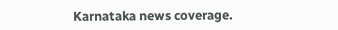Karnataka news coverage.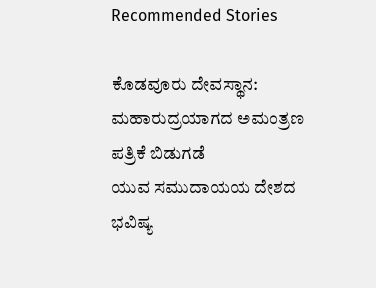Recommended Stories

ಕೊಡವೂರು ದೇವಸ್ಥಾನ: ಮಹಾರುದ್ರಯಾಗದ ಅಮಂತ್ರಣ ಪತ್ರಿಕೆ ಬಿಡುಗಡೆ
ಯುವ ಸಮುದಾಯಯ ದೇಶದ ಭವಿಷ್ಯ